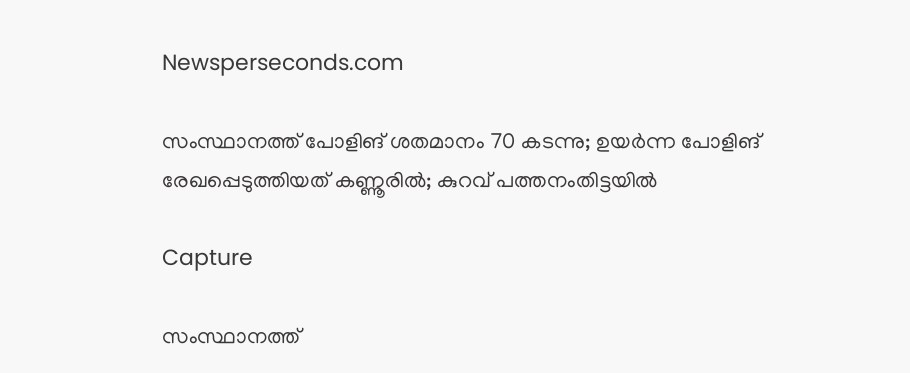Newsperseconds.com

സംസ്ഥാനത്ത് പോളിങ് ശതമാനം 70 കടന്നു; ഉയര്‍ന്ന പോളിങ് രേഖപ്പെടുത്തിയത് കണ്ണൂരില്‍; കുറവ് പത്തനംതിട്ടയില്‍

Capture

സംസ്ഥാനത്ത്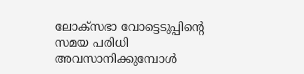ലോക്‌സഭാ വോട്ടെടുപ്പിന്റെ സമയ പരിധി അവസാനിക്കുമ്പോള്‍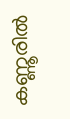കണ്ണൂരില്‍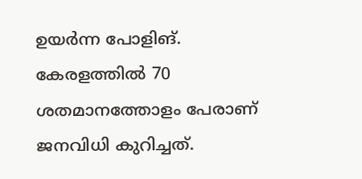ഉയര്‍ന്ന പോളിങ്. കേരളത്തില്‍ 70 ശതമാനത്തോളം പേരാണ് ജനവിധി കുറിച്ചത്.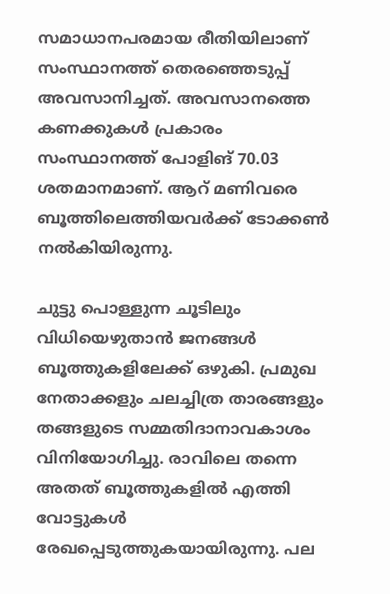സമാധാനപരമായ രീതിയിലാണ് സംസ്ഥാനത്ത് തെരഞ്ഞെടുപ്പ് അവസാനിച്ചത്. അവസാനത്തെ കണക്കുകള്‍ പ്രകാരം സംസ്ഥാനത്ത് പോളിങ് 70.03 ശതമാനമാണ്. ആറ് മണിവരെ ബൂത്തിലെത്തിയവര്‍ക്ക് ടോക്കണ്‍ നല്‍കിയിരുന്നു.

ചുട്ടു പൊള്ളുന്ന ചൂടിലും വിധിയെഴുതാന്‍ ജനങ്ങള്‍ ബൂത്തുകളിലേക്ക് ഒഴുകി. പ്രമുഖ നേതാക്കളും ചലച്ചിത്ര താരങ്ങളും തങ്ങളുടെ സമ്മതിദാനാവകാശം വിനിയോഗിച്ചു. രാവിലെ തന്നെ അതത് ബൂത്തുകളില്‍ എത്തി വോട്ടുകള്‍ രേഖപ്പെടുത്തുകയായിരുന്നു. പല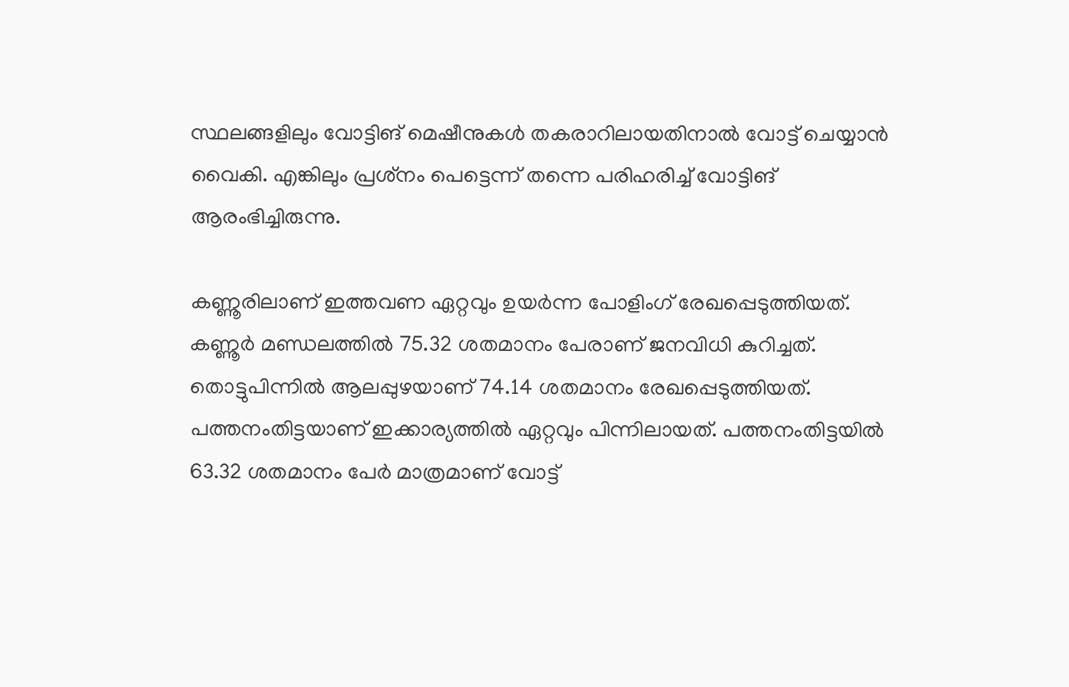സ്ഥലങ്ങളിലും വോട്ടിങ് മെഷീനുകള്‍ തകരാറിലായതിനാല്‍ വോട്ട് ചെയ്യാന്‍ വൈകി. എങ്കിലും പ്രശ്‌നം പെട്ടെന്ന് തന്നെ പരിഹരിച്ച് വോട്ടിങ് ആരംഭിച്ചിരുന്നു.

കണ്ണൂരിലാണ് ഇത്തവണ ഏറ്റവും ഉയര്‍ന്ന പോളിംഗ് രേഖപ്പെടുത്തിയത്. കണ്ണൂര്‍ മണ്ഡലത്തില്‍ 75.32 ശതമാനം പേരാണ് ജനവിധി കുറിച്ചത്. തൊട്ടുപിന്നില്‍ ആലപ്പുഴയാണ് 74.14 ശതമാനം രേഖപ്പെടുത്തിയത്. പത്തനംതിട്ടയാണ് ഇക്കാര്യത്തില്‍ ഏറ്റവും പിന്നിലായത്. പത്തനംതിട്ടയില്‍ 63.32 ശതമാനം പേര്‍ മാത്രമാണ് വോട്ട്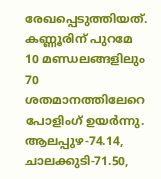രേഖപ്പെടുത്തിയത്. കണ്ണൂരിന് പുറമേ 10 മണ്ഡലങ്ങളിലും 70 ശതമാനത്തിലേറെ പോളിംഗ് ഉയര്‍ന്നു. ആലപ്പുഴ-74.14, ചാലക്കുടി-71.50,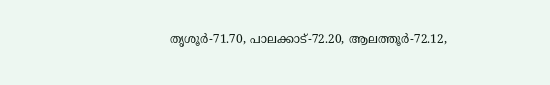തൃശൂര്‍-71.70, പാലക്കാട്-72.20, ആലത്തൂര്‍-72.12,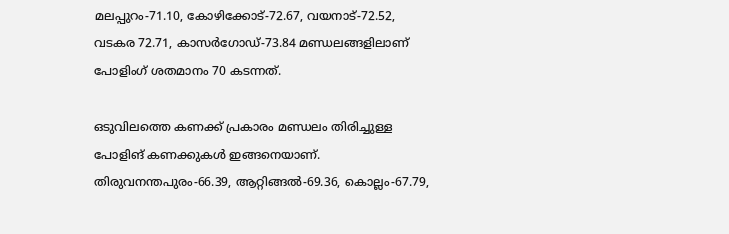മലപ്പുറം-71.10, കോഴിക്കോട്-72.67, വയനാട്-72.52, വടകര 72.71, കാസര്‍ഗോഡ്-73.84 മണ്ഡലങ്ങളിലാണ് പോളിംഗ് ശതമാനം 70 കടന്നത്.

ഒടുവിലത്തെ കണക്ക് പ്രകാരം മണ്ഡലം തിരിച്ചുള്ള പോളിങ് കണക്കുകള്‍ ഇങ്ങനെയാണ്.
തിരുവനന്തപുരം-66.39, ആറ്റിങ്ങല്‍-69.36, കൊല്ലം-67.79,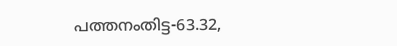പത്തനംതിട്ട-63.32,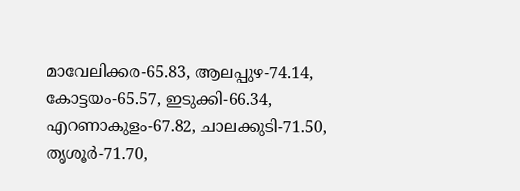മാവേലിക്കര-65.83, ആലപ്പുഴ-74.14, കോട്ടയം-65.57, ഇടുക്കി-66.34, എറണാകുളം-67.82, ചാലക്കുടി-71.50, തൃശൂര്‍-71.70,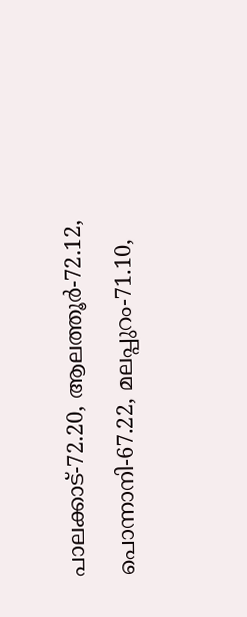പാലക്കാട്-72.20, ആലത്തൂര്‍-72.12, പൊന്നാനി-67.22, മലപ്പുറം-71.10,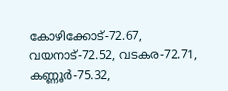കോഴിക്കോട്-72.67, വയനാട്-72.52, വടകര-72.71, കണ്ണൂര്‍-75.32,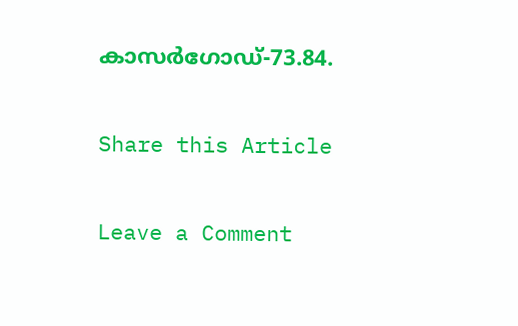കാസര്‍ഗോഡ്-73.84.

Share this Article

Leave a Comment